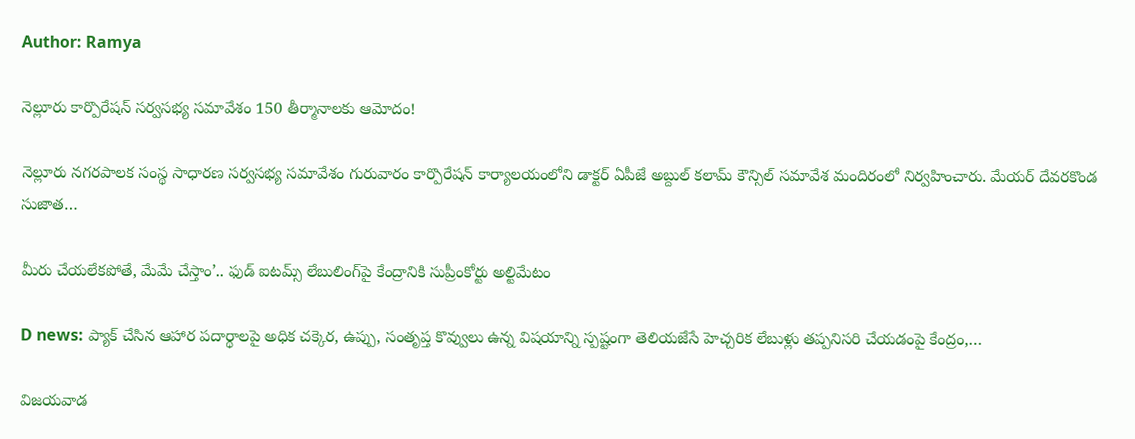Author: Ramya

నెల్లూరు కార్పొరేషన్ సర్వసభ్య సమావేశం 150 తీర్మానాలకు ఆమోదం!

నెల్లూరు నగరపాలక సంస్థ సాధారణ సర్వసభ్య సమావేశం గురువారం కార్పొరేషన్ కార్యాలయంలోని డాక్టర్ ఏపీజే అబ్దుల్ కలామ్ కౌన్సిల్ సమావేశ మందిరంలో నిర్వహించారు. మేయర్ దేవరకొండ సుజాత…

మీరు చేయలేకపోతే, మేమే చేస్తాం’.. ఫుడ్ ఐటమ్స్ లేబులింగ్‌పై కేంద్రానికి సుప్రీంకోర్టు అల్టిమేటం

D news: ప్యాక్‌ చేసిన ఆహార పదార్థాలపై అధిక చక్కెర, ఉప్పు, సంతృప్త కొవ్వులు ఉన్న విషయాన్ని స్పష్టంగా తెలియజేసే హెచ్చరిక లేబుళ్లు తప్పనిసరి చేయడంపై కేంద్రం,…

విజయవాడ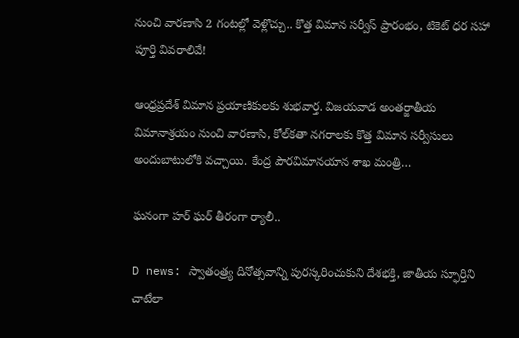నుంచి వారణాసి 2 గంటల్లో వెళ్లొచ్చు.. కొత్త విమాన సర్వీస్ ప్రారంభం, టికెట్ ధర సహా పూర్తి వివరాలివే!

ఆంధ్రప్రదేశ్ విమాన ప్రయాణికులకు శుభవార్త. విజయవాడ అంతర్జాతీయ విమానాశ్రయం నుంచి వారణాసి, కోల్‌కతా నగరాలకు కొత్త విమాన సర్వీసులు అందుబాటులోకి వచ్చాయి. కేంద్ర పౌరవిమానయాన శాఖ మంత్రి…

ఘనంగా హర్ ఘర్ తీరంగా ర్యాలీ..

D news: స్వాతంత్ర్య దినోత్సవాన్ని పురస్కరించుకుని దేశభక్తి, జాతీయ స్ఫూర్తిని చాటేలా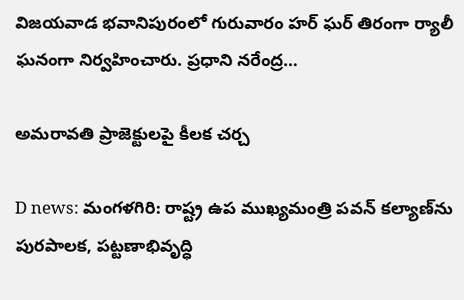విజయవాడ భవానిపురంలో గురువారం హర్ ఘర్ తిరంగా ర్యాలీ ఘనంగా నిర్వహించారు. ప్రధాని నరేంద్ర…

అమరావతి ప్రాజెక్టులపై కీలక చర్చ

D news: మంగళగిరి: రాష్ట్ర ఉప ముఖ్యమంత్రి పవన్ కల్యాణ్‌ను పురపాలక, పట్టణాభివృద్ధి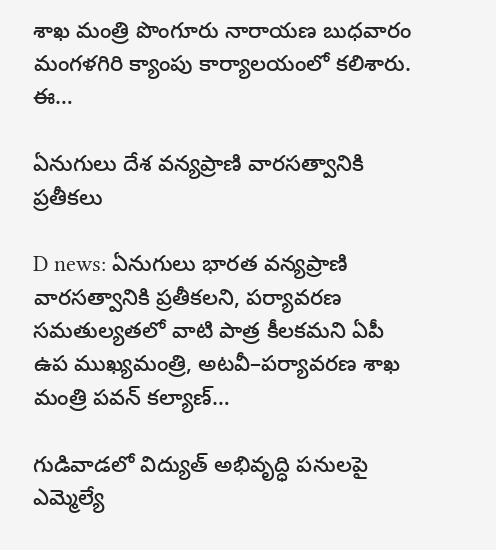శాఖ మంత్రి పొంగూరు నారాయణ బుధవారం మంగళగిరి క్యాంపు కార్యాలయంలో కలిశారు. ఈ…

ఏనుగులు దేశ వన్యప్రాణి వారసత్వానికి ప్రతీకలు

D news: ఏనుగులు భారత వన్యప్రాణి వారసత్వానికి ప్రతీకలని, పర్యావరణ సమతుల్యతలో వాటి పాత్ర కీలకమని ఏపీ ఉప ముఖ్యమంత్రి, అటవీ–పర్యావరణ శాఖ మంత్రి పవన్ కల్యాణ్…

గుడివాడలో విద్యుత్ అభివృద్ధి పనులపై ఎమ్మెల్యే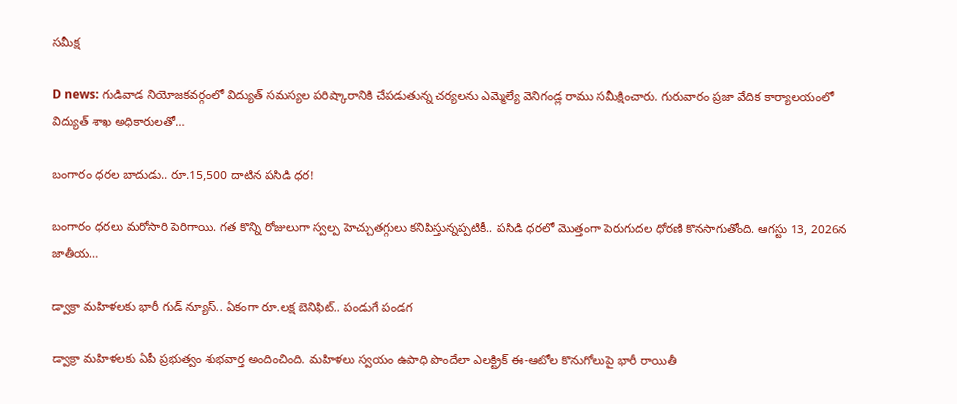సమీక్ష

D news: గుడివాడ నియోజకవర్గంలో విద్యుత్ సమస్యల పరిష్కారానికి చేపడుతున్న చర్యలను ఎమ్మెల్యే వెనిగండ్ల రాము సమీక్షించారు. గురువారం ప్రజా వేదిక కార్యాలయంలో విద్యుత్ శాఖ అధికారులతో…

బంగారం ధ‌ర‌ల బాదుడు.. రూ.15,500 దాటిన పసిడి ధ‌ర‌!

బంగారం ధరలు మరోసారి పెరిగాయి. గత కొన్ని రోజులుగా స్వల్ప హెచ్చుతగ్గులు కనిపిస్తున్నప్పటికీ.. పసిడి ధరలో మొత్తంగా పెరుగుదల ధోరణి కొనసాగుతోంది. ఆగస్టు 13, 2026న జాతీయ…

డ్వాక్రా మహిళలకు భారీ గుడ్ న్యూస్.. ఏకంగా రూ.లక్ష బెనిఫిట్.. పండుగే పండగ

డ్వాక్రా మహిళలకు ఏపీ ప్రభుత్వం శుభవార్త అందించింది. మహిళలు స్వయం ఉపాధి పొందేలా ఎలక్ట్రిక్ ఈ-ఆటోల కొనుగోలుపై భారీ రాయితీ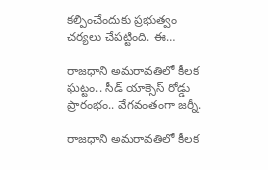కల్పించేందుకు ప్రభుత్వం చర్యలు చేపట్టింది. ఈ…

రాజధాని అమరావతిలో కీలక ఘట్టం.. సీడ్ యాక్సెస్ రోడ్డు ప్రారంభం.. వేగవంతంగా జర్నీ.

రాజధాని అమరావతిలో కీలక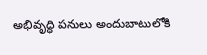అభివృద్ధి పనులు అందుబాటులోకి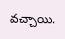వచ్చాయి.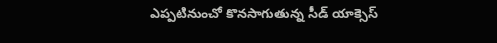ఎప్పటినుంచో కొనసాగుతున్న సీడ్ యాక్సెస్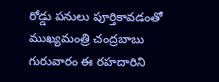రోడ్డు పనులు పూర్తికావడంతో ముఖ్యమంత్రి చంద్రబాబు గురువారం ఈ రహదారిని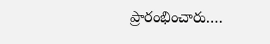ప్రారంభించారు.…